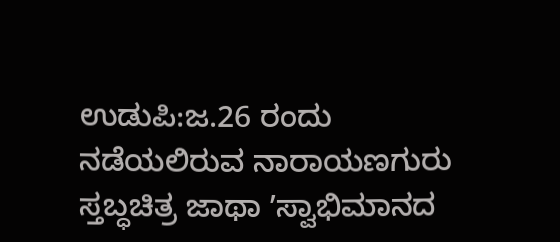ಉಡುಪಿ:ಜ.26 ರಂದು ನಡೆಯಲಿರುವ ನಾರಾಯಣಗುರು ಸ್ತಬ್ಧಚಿತ್ರ ಜಾಥಾ ʼಸ್ವಾಭಿಮಾನದ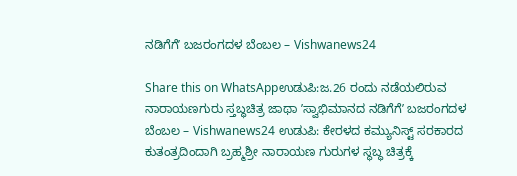ನಡಿಗೆಗೆʼ ಬಜರಂಗದಳ ಬೆಂಬಲ – Vishwanews24

Share this on WhatsAppಉಡುಪಿ:ಜ.26 ರಂದು ನಡೆಯಲಿರುವ ನಾರಾಯಣಗುರು ಸ್ತಬ್ಧಚಿತ್ರ ಜಾಥಾ ʼಸ್ವಾಭಿಮಾನದ ನಡಿಗೆಗೆʼ ಬಜರಂಗದಳ ಬೆಂಬಲ – Vishwanews24 ಉಡುಪಿ: ಕೇರಳದ ಕಮ್ಯುನಿಸ್ಟ್‌ ಸರಕಾರದ ಕುತಂತ್ರದಿಂದಾಗಿ ಬ್ರಹ್ಮಶ್ರೀ ನಾರಾಯಣ ಗುರುಗಳ ಸ್ಥಬ್ಧ ಚಿತ್ರಕ್ಕೆ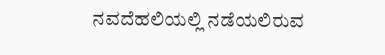ನವದೆಹಲಿಯಲ್ಲಿ ನಡೆಯಲಿರುವ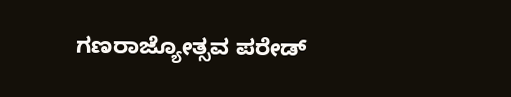ಗಣರಾಜ್ಯೋತ್ಸವ ಪರೇಡ್‌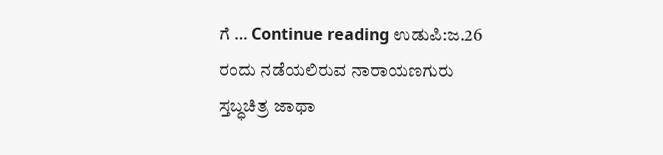ಗೆ … Continue reading ಉಡುಪಿ:ಜ.26 ರಂದು ನಡೆಯಲಿರುವ ನಾರಾಯಣಗುರು ಸ್ತಬ್ಧಚಿತ್ರ ಜಾಥಾ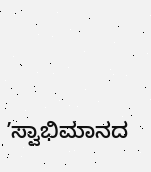ʼಸ್ವಾಭಿಮಾನದ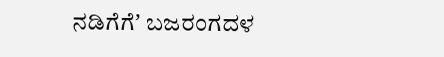ನಡಿಗೆಗೆʼ ಬಜರಂಗದಳ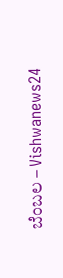ಬೆಂಬಲ – Vishwanews24